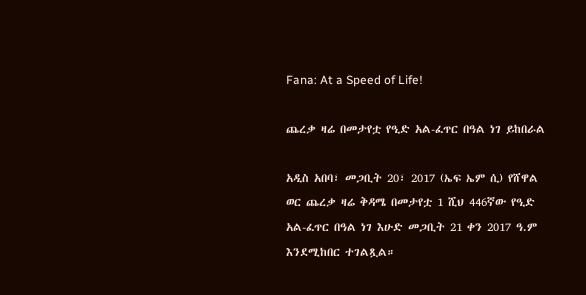Fana: At a Speed of Life!

ጨረቃ ዛሬ በመታየቷ የዒድ አል-ፈጥር በዓል ነገ ይከበራል

አዲስ አበባ፣ መጋቢት 20፣ 2017 (ኤፍ ኤም ሲ) የሸዋል ወር ጨረቃ ዛሬ ቅዳሜ በመታየቷ 1 ሺህ 446ኛው የዒድ አል-ፈጥር በዓል ነገ እሁድ መጋቢት 21 ቀን 2017 ዓ.ም እንደሚከበር ተገልጿል።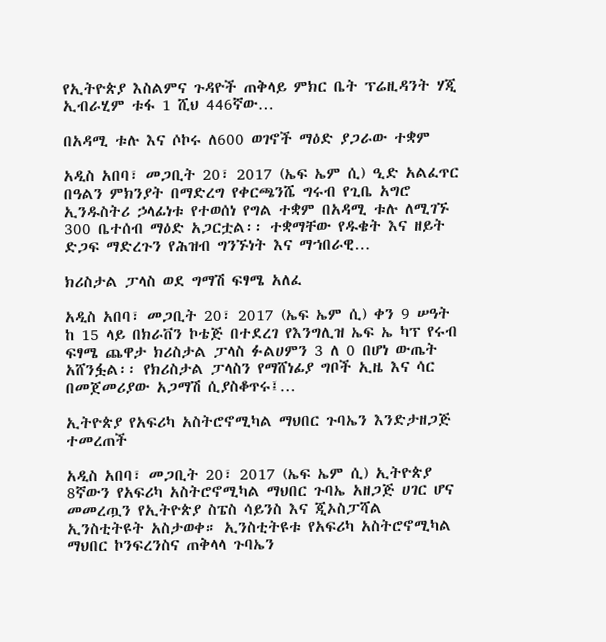የኢትዮጵያ እስልምና ጉዳዮች ጠቅላይ ምክር ቤት ፕሬዚዳንት ሃጂ ኢብራሂም ቱፋ 1 ሺህ 446ኛው…

በአዳሚ ቱሉ እና ሶኮሩ ለ600 ወገኖች ማዕድ ያጋራው ተቋም

አዲስ አበባ፣ መጋቢት 20፣ 2017 (ኤፍ ኤም ሲ) ዒድ አልፈጥር በዓልን ምክንያት በማድረግ የቀርጫንሼ ግሩብ የጊቤ አግሮ ኢንዱስትሪ ኃላፊነቱ የተወሰነ የግል ተቋም በአዳሚ ቱሉ ለሚገኙ 300 ቤተሰብ ማዕድ አጋርቷል፡፡ ተቋማቸው የዱቄት እና ዘይት ድጋፍ ማድረጉን የሕዝብ ግንኙነት እና ማኀበራዊ…

ክሪስታል ፓላስ ወደ ግማሽ ፍፃሜ አለፈ

አዲስ አበባ፣ መጋቢት 20፣ 2017 (ኤፍ ኤም ሲ) ቀን 9 ሠዓት ከ 15 ላይ በክራቨን ኮቴጅ በተደረገ የእንግሊዝ ኤፍ ኤ ካፕ የሩብ ፍፃሜ ጨዋታ ክሪስታል ፓላስ ፉልሀምን 3 ለ 0 በሆነ ውጤት አሸንፏል፡፡ የክሪስታል ፓላስን የማሸነፊያ ግቦች ኢዜ እና ሳር በመጀመሪያው አጋማሽ ሲያስቆጥሩ፤…

ኢትዮጵያ የአፍሪካ አስትሮኖሚካል ማህበር ጉባኤን እንድታዘጋጅ ተመረጠች

አዲስ አበባ፣ መጋቢት 20፣ 2017 (ኤፍ ኤም ሲ) ኢትዮጵያ 8ኛውን የአፍሪካ አስትሮኖሚካል ማህበር ጉባኤ አዘጋጅ ሀገር ሆና መመረጧን የኢትዮጵያ ስፔስ ሳይንስ እና ጂኦስፓሻል ኢንስቲትዩት አስታወቀ። ኢንስቲትዩቱ የአፍሪካ አስትሮኖሚካል ማህበር ኮንፍረንስና ጠቅላላ ጉባኤን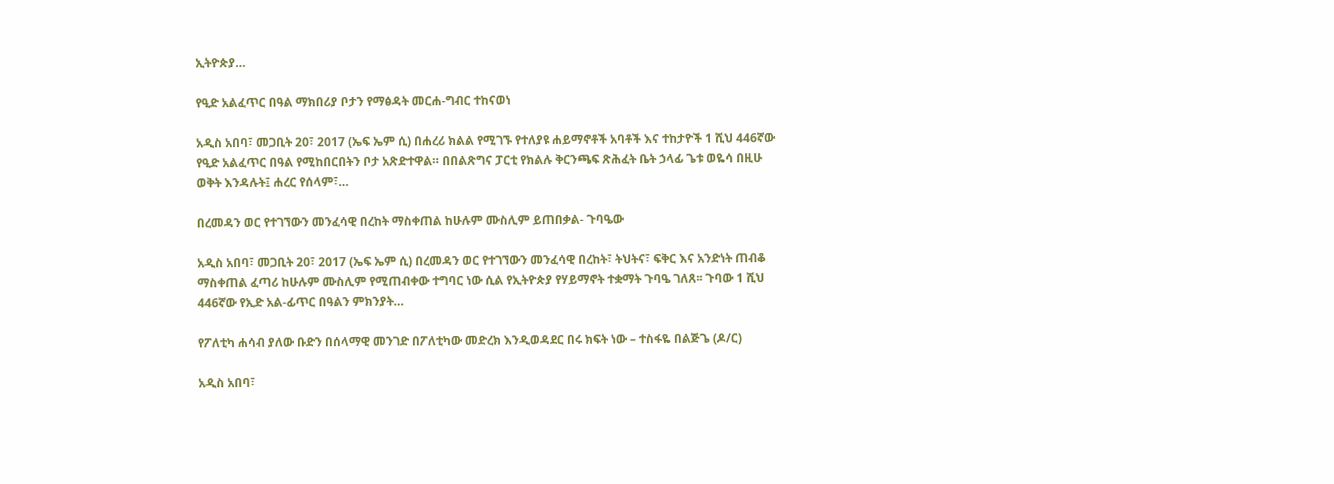ኢትዮጵያ…

የዒድ አልፈጥር በዓል ማክበሪያ ቦታን የማፅዳት መርሐ-ግብር ተከናወነ

አዲስ አበባ፣ መጋቢት 20፣ 2017 (ኤፍ ኤም ሲ) በሐረሪ ክልል የሚገኙ የተለያዩ ሐይማኖቶች አባቶች እና ተከታዮች 1 ሺህ 446ኛው የዒድ አልፈጥር በዓል የሚከበርበትን ቦታ አጽድተዋል። በበልጽግና ፓርቲ የክልሉ ቅርንጫፍ ጽሕፈት ቤት ኃላፊ ጌቱ ወዬሳ በዚሁ ወቅት እንዳሉት፤ ሐረር የሰላም፣…

በረመዳን ወር የተገኘውን መንፈሳዊ በረከት ማስቀጠል ከሁሉም ሙስሊም ይጠበቃል- ጉባዔው

አዲስ አበባ፣ መጋቢት 20፣ 2017 (ኤፍ ኤም ሲ) በረመዳን ወር የተገኘውን መንፈሳዊ በረከት፣ ትህትና፣ ፍቅር እና አንድነት ጠብቆ ማስቀጠል ፈጣሪ ከሁሉም ሙስሊም የሚጠብቀው ተግባር ነው ሲል የኢትዮጵያ የሃይማኖት ተቋማት ጉባዔ ገለጸ፡፡ ጉባው 1 ሺህ 446ኛው የኢድ አል-ፊጥር በዓልን ምክንያት…

የፖለቲካ ሐሳብ ያለው ቡድን በሰላማዊ መንገድ በፖለቲካው መድረክ እንዲወዳደር በሩ ክፍት ነው – ተስፋዬ በልጅጌ (ዶ/ር)

አዲስ አበባ፣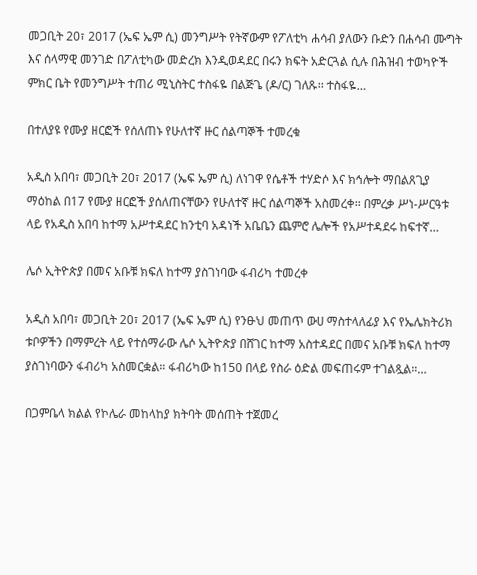መጋቢት 20፣ 2017 (ኤፍ ኤም ሲ) መንግሥት የትኛውም የፖለቲካ ሐሳብ ያለውን ቡድን በሐሳብ ሙግት እና ሰላማዊ መንገድ በፖለቲካው መድረክ እንዲወዳደር በሩን ክፍት አድርጓል ሲሉ በሕዝብ ተወካዮች ምክር ቤት የመንግሥት ተጠሪ ሚኒስትር ተስፋዬ በልጅጌ (ዶ/ር) ገለጹ፡፡ ተስፋዬ…

በተለያዩ የሙያ ዘርፎች የሰለጠኑ የሁለተኛ ዙር ሰልጣኞች ተመረቁ

አዲስ አበባ፣ መጋቢት 20፣ 2017 (ኤፍ ኤም ሲ) ለነገዋ የሴቶች ተሃድሶ እና ክኅሎት ማበልጸጊያ ማዕከል በ17 የሙያ ዘርፎች ያሰለጠናቸውን የሁለተኛ ዙር ሰልጣኞች አስመረቀ፡፡ በምረቃ ሥነ-ሥርዓቱ ላይ የአዲስ አበባ ከተማ አሥተዳደር ከንቲባ አዳነች አቤቤን ጨምሮ ሌሎች የአሥተዳደሩ ከፍተኛ…

ሌሶ ኢትዮጵያ በመና አቡቹ ክፍለ ከተማ ያስገነባው ፋብሪካ ተመረቀ

አዲስ አበባ፣ መጋቢት 20፣ 2017 (ኤፍ ኤም ሲ) የንፁህ መጠጥ ውሀ ማስተላለፊያ እና የኤሌክትሪክ ቱቦዎችን በማምረት ላይ የተሰማራው ሌሶ ኢትዮጵያ በሸገር ከተማ አስተዳደር በመና አቡቹ ክፍለ ከተማ ያስገነባውን ፋብሪካ አስመርቋል። ፋብሪካው ከ150 በላይ የስራ ዕድል መፍጠሩም ተገልጿል።…

በጋምቤላ ክልል የኮሌራ መከላከያ ክትባት መሰጠት ተጀመረ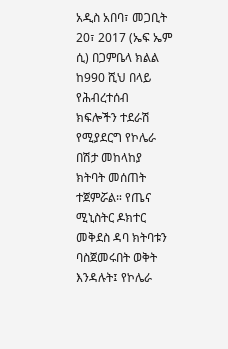አዲስ አበባ፣ መጋቢት 20፣ 2017 (ኤፍ ኤም ሲ) በጋምቤላ ክልል ከ990 ሺህ በላይ የሕብረተሰብ ክፍሎችን ተደራሽ የሚያደርግ የኮሌራ በሽታ መከላከያ ክትባት መሰጠት ተጀምሯል። የጤና ሚኒስትር ዶክተር መቅደስ ዳባ ክትባቱን ባስጀመሩበት ወቅት እንዳሉት፤ የኮሌራ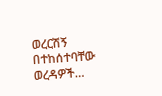ወረርሽኝ በተከሰተባቸው ወረዳዎች…